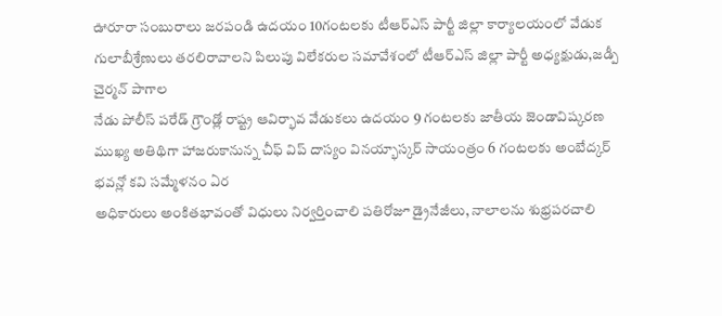ఊరూరా సంబురాలు జరపండి ఉదయం 10గంటలకు టీఆర్ఎస్ పార్టీ జిల్లా కార్యాలయంలో వేడుక గులాబీశ్రేణులు తరలిరావాలని పిలుపు విలేకరుల సమావేశంలో టీఆర్ఎస్ జిల్లా పార్టీ అధ్యక్షుడు,జడ్పీ చైర్మన్ పాగాల
నేడు పోలీస్ పరేడ్ గ్రౌండ్లో రాష్ట్ర ఆవిర్భావ వేడుకలు ఉదయం 9 గంటలకు జాతీయ జెండావిష్కరణ ముఖ్య అతిథిగా హాజరుకానున్న చీఫ్ విప్ దాస్యం వినయ్భాస్కర్ సాయంత్రం 6 గంటలకు అంబేద్కర్ భవన్లో కవి సమ్మేళనం ఏర
అధికారులు అంకితభావంతో విధులు నిర్వర్తించాలి పతిరోజూ డ్రైనేజీలు, నాలాలను శుభ్రపరచాలి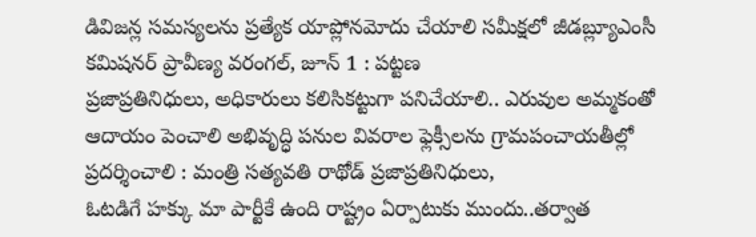డివిజన్ల సమస్యలను ప్రత్యేక యాప్లోనమోదు చేయాలి సమీక్షలో జీడబ్ల్యూఎంసీ కమిషనర్ ప్రావీణ్య వరంగల్, జూన్ 1 : పట్టణ
ప్రజాప్రతినిధులు, అధికారులు కలిసికట్టుగా పనిచేయాలి.. ఎరువుల అమ్మకంతో ఆదాయం పెంచాలి అభివృద్ధి పనుల వివరాల ఫ్లెక్సీలను గ్రామపంచాయతీల్లో ప్రదర్శించాలి : మంత్రి సత్యవతి రాథోడ్ ప్రజాప్రతినిధులు,
ఓటడిగే హక్కు మా పార్టీకే ఉంది రాష్ట్రం ఏర్పాటుకు ముందు..తర్వాత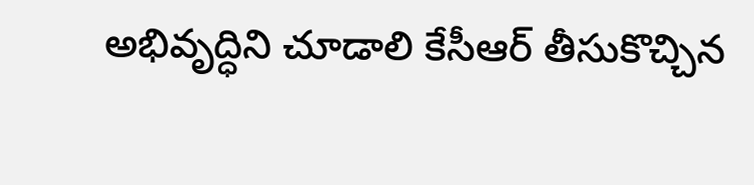అభివృద్ధిని చూడాలి కేసీఆర్ తీసుకొచ్చిన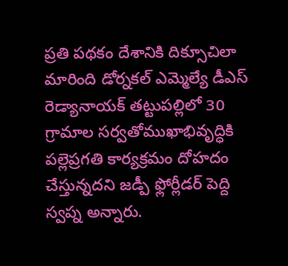ప్రతి పథకం దేశానికి దిక్సూచిలా మారింది డోర్నకల్ ఎమ్మెల్యే డీఎస్ రెడ్యానాయక్ తట్టుపల్లిలో 30
గ్రామాల సర్వతోముఖాభివృద్ధికి పల్లెప్రగతి కార్యక్రమం దోహదం చేస్తున్నదని జడ్పీ ఫ్లోర్లీడర్ పెద్ది స్వప్న అన్నారు.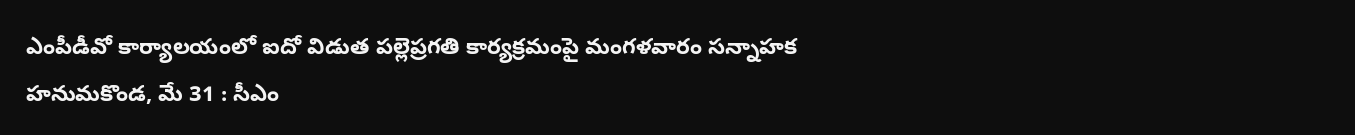ఎంపీడీవో కార్యాలయంలో ఐదో విడుత పల్లెప్రగతి కార్యక్రమంపై మంగళవారం సన్నాహక
హనుమకొండ, మే 31 : సీఎం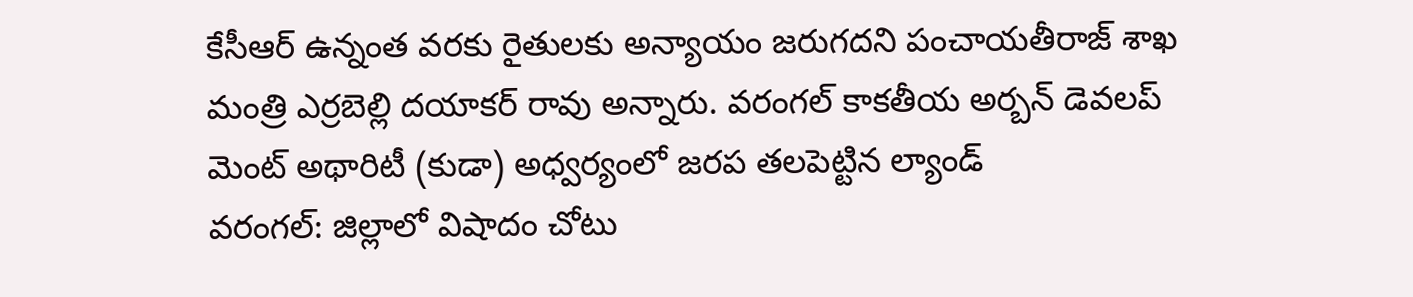కేసీఆర్ ఉన్నంత వరకు రైతులకు అన్యాయం జరుగదని పంచాయతీరాజ్ శాఖ మంత్రి ఎర్రబెల్లి దయాకర్ రావు అన్నారు. వరంగల్ కాకతీయ అర్బన్ డెవలప్ మెంట్ అథారిటీ (కుడా) అధ్వర్యంలో జరప తలపెట్టిన ల్యాండ్
వరంగల్: జిల్లాలో విషాదం చోటు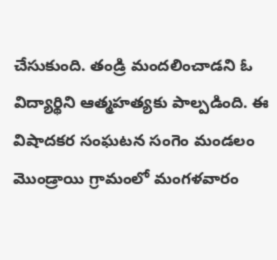చేసుకుంది. తండ్రి మందలించాడని ఓ విద్యార్థిని ఆత్మహత్యకు పాల్పడింది. ఈ విషాదకర సంఘటన సంగెం మండలం మొండ్రాయి గ్రామంలో మంగళవారం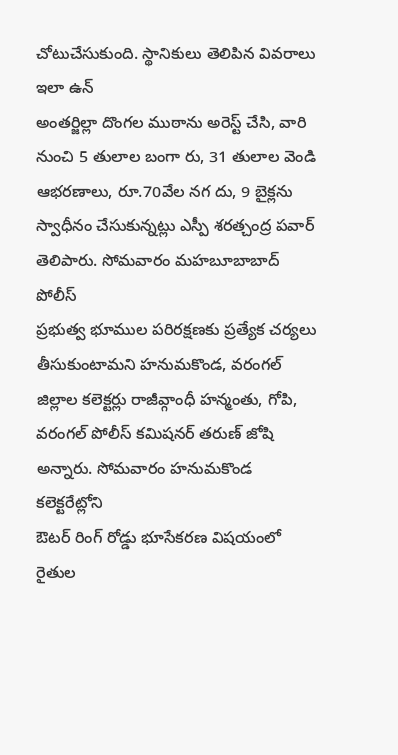చోటుచేసుకుంది. స్థానికులు తెలిపిన వివరాలు ఇలా ఉన్
అంతర్జిల్లా దొంగల ముఠాను అరెస్ట్ చేసి, వారి నుంచి 5 తులాల బంగా రు, 31 తులాల వెండి ఆభరణాలు, రూ.70వేల నగ దు, 9 బైక్లను స్వాధీనం చేసుకున్నట్లు ఎస్పీ శరత్చంద్ర పవార్ తెలిపారు. సోమవారం మహబూబాబాద్ పోలీస్
ప్రభుత్వ భూముల పరిరక్షణకు ప్రత్యేక చర్యలు తీసుకుంటామని హనుమకొండ, వరంగల్ జిల్లాల కలెక్టర్లు రాజీవ్గాంధీ హన్మంతు, గోపి, వరంగల్ పోలీస్ కమిషనర్ తరుణ్ జోషి అన్నారు. సోమవారం హనుమకొండ కలెక్టరేట్లోని
ఔటర్ రింగ్ రోడ్డు భూసేకరణ విషయంలో రైతుల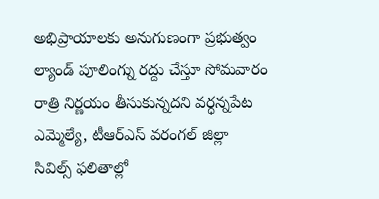అభిప్రాయాలకు అనుగుణంగా ప్రభుత్వం ల్యాండ్ పూలింగ్ను రద్దు చేస్తూ సోమవారం రాత్రి నిర్ణయం తీసుకున్నదని వర్ధన్నపేట ఎమ్మెల్యే, టీఆర్ఎస్ వరంగల్ జిల్లా
సివిల్స్ ఫలితాల్లో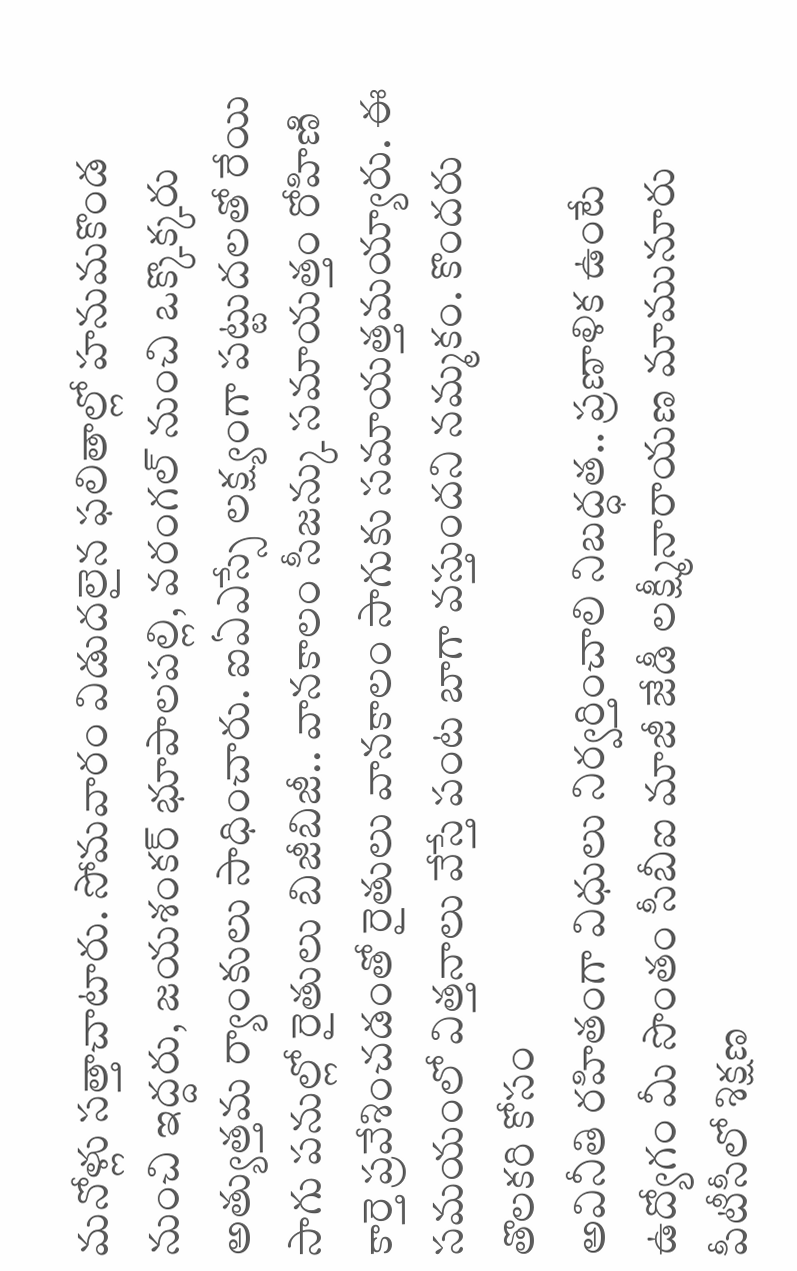మనోళ్లు సత్తాచాటారు. సోమవారం విడుదలైన ఫలితాల్లో హనుమకొండ నుంచి ఇద్దరు, జయశంకర్ భూపాలపల్లి, వరంగల్ నుంచి ఒక్కొక్కరు అత్యుత్తమ ర్యాంకులు సాధించారు. ఐఏఎస్సే లక్ష్యంగా పట్టుదలతో రేయి
సాగు పనుల్లో రైతులు బిజీబిజీ.. వానకాలం సీజన్కు సమాయత్తం రోహిణి కార్తె ప్రవేశించడంతో రైతులు వానకాలం సాగుకు సమాయత్తమయ్యారు. ఈ సమయంలో విత్తనాలు వేస్తే పంట బాగా వస్తుందని నమ్మకం. కొందరు తొలకరి కోసం
అవినీతి రహితంగా విధులు నిర్వర్తించాలి నిబద్ధత.. ప్రణాళిక ఉంటే ఉద్యోగం మీ సొంతం సీబీఐ మాజీ జేడీ లక్ష్మీనారాయణ మామునూరు పీటీసీలో శిక్షణ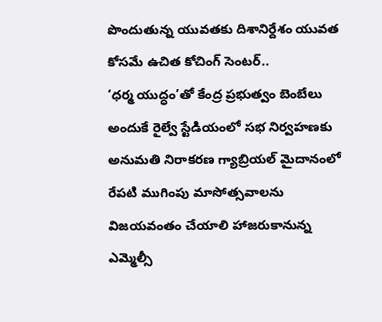పొందుతున్న యువతకు దిశానిర్దేశం యువత కోసమే ఉచిత కోచింగ్ సెంటర్..
‘ధర్మ యుద్ధం’తో కేంద్ర ప్రభుత్వం బెంబేలు అందుకే రైల్వే స్టేడియంలో సభ నిర్వహణకు అనుమతి నిరాకరణ గ్యాబ్రియల్ మైదానంలో రేపటి ముగింపు మాసోత్సవాలను విజయవంతం చేయాలి హాజరుకానున్న ఎమ్మెల్సీ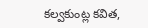కల్వకుంట్ల కవిత,